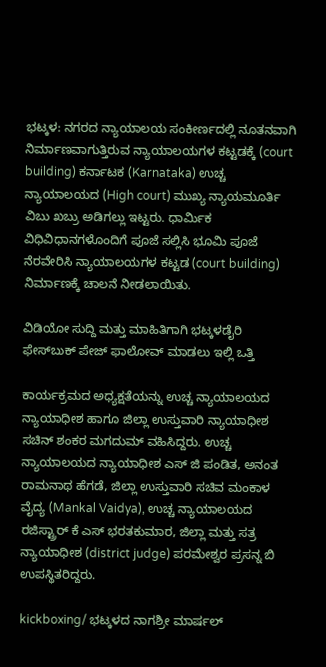ಭಟ್ಕಳ: ನಗರದ ನ್ಯಾಯಾಲಯ ಸಂಕೀರ್ಣದಲ್ಲಿ ನೂತನವಾಗಿ ನಿರ್ಮಾಣವಾಗುತ್ತಿರುವ ನ್ಯಾಯಾಲಯಗಳ ಕಟ್ಟಡಕ್ಕೆ (court building) ಕರ್ನಾಟಕ (Karnataka) ಉಚ್ಚ ನ್ಯಾಯಾಲಯದ (High court) ಮುಖ್ಯ ನ್ಯಾಯಮೂರ್ತಿ ವಿಬು ಖಬ್ರು ಅಡಿಗಲ್ಲು ಇಟ್ಟರು. ಧಾರ್ಮಿಕ ವಿಧಿವಿಧಾನಗಳೊಂದಿಗೆ ಪೂಜೆ ಸಲ್ಲಿಸಿ ಭೂಮಿ ಪೂಜೆ ನೆರವೇರಿಸಿ ನ್ಯಾಯಾಲಯಗಳ ಕಟ್ಟಡ (court building) ನಿರ್ಮಾಣಕ್ಕೆ ಚಾಲನೆ ನೀಡಲಾಯಿತು.

ವಿಡಿಯೋ ಸುದ್ದಿ ಮತ್ತು ಮಾಹಿತಿಗಾಗಿ ಭಟ್ಕಳಡೈರಿ ಫೇಸ್‌ಬುಕ್‌ ಪೇಜ್ ಫಾಲೋವ್ ಮಾಡಲು ಇಲ್ಲಿ ಒತ್ತಿ

ಕಾರ್ಯಕ್ರಮದ ಅಧ್ಯಕ್ಷತೆಯನ್ನು ಉಚ್ಚ ನ್ಯಾಯಾಲಯದ ನ್ಯಾಯಾಧೀಶ ಹಾಗೂ ಜಿಲ್ಲಾ ಉಸ್ತುವಾರಿ ನ್ಯಾಯಾಧೀಶ ಸಚಿನ್ ಶಂಕರ ಮಗದುಮ್ ವಹಿಸಿದ್ದರು. ಉಚ್ಚ ನ್ಯಾಯಾಲಯದ ನ್ಯಾಯಾಧೀಶ ಎಸ್ ಜಿ ಪಂಡಿತ, ಅನಂತ ರಾಮನಾಥ ಹೆಗಡೆ, ಜಿಲ್ಲಾ ಉಸ್ತುವಾರಿ ಸಚಿವ ಮಂಕಾಳ ವೈದ್ಯ (Mankal Vaidya), ಉಚ್ಚ ನ್ಯಾಯಾಲಯದ ರಜಿಸ್ಟ್ರಾರ್ ಕೆ ಎಸ್ ಭರತಕುಮಾರ, ಜಿಲ್ಲಾ ಮತ್ತು ಸತ್ರ ನ್ಯಾಯಾಧೀಶ (district judge) ಪರಮೇಶ್ವರ ಪ್ರಸನ್ನ ಬಿ ಉಪಸ್ಥಿತರಿದ್ದರು.

kickboxing/ ಭಟ್ಕಳದ ನಾಗಶ್ರೀ ಮಾರ್ಷಲ್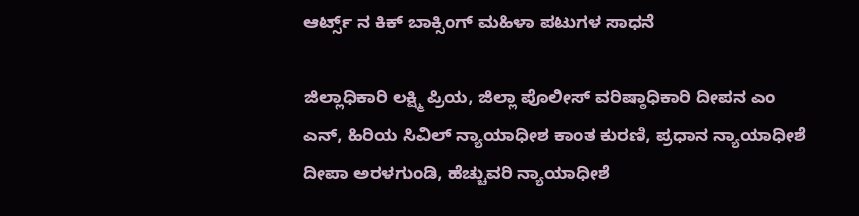ಆರ್ಟ್ಸ್ ನ ಕಿಕ್ ಬಾಕ್ಸಿಂಗ್ ಮಹಿಳಾ ಪಟುಗಳ ಸಾಧನೆ

ಜಿಲ್ಲಾಧಿಕಾರಿ ಲಕ್ಷ್ಮಿ ಪ್ರಿಯ, ಜಿಲ್ಲಾ ಪೊಲೀಸ್ ವರಿಷ್ಠಾಧಿಕಾರಿ ದೀಪನ ಎಂ ಎನ್, ಹಿರಿಯ ಸಿವಿಲ್ ನ್ಯಾಯಾಧೀಶ ಕಾಂತ ಕುರಣಿ, ಪ್ರಧಾನ ನ್ಯಾಯಾಧೀಶೆ ದೀಪಾ ಅರಳಗುಂಡಿ, ಹೆಚ್ಚುವರಿ ನ್ಯಾಯಾಧೀಶೆ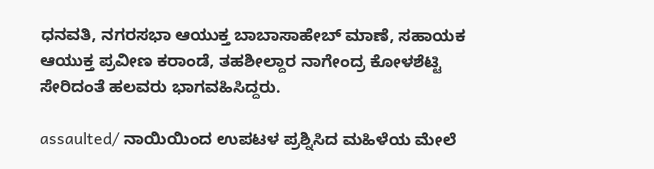ಧನವತಿ, ನಗರಸಭಾ ಆಯುಕ್ತ ಬಾಬಾಸಾಹೇಬ್ ಮಾಣೆ, ಸಹಾಯಕ ಆಯುಕ್ತ ಪ್ರವೀಣ ಕರಾಂಡೆ, ತಹಶೀಲ್ದಾರ ನಾಗೇಂದ್ರ ಕೋಳಶೆಟ್ಟಿ ಸೇರಿದಂತೆ ಹಲವರು ಭಾಗವಹಿಸಿದ್ದರು.

assaulted/ ನಾಯಿಯಿಂದ ಉಪಟಳ ಪ್ರಶ್ನಿಸಿದ ಮಹಿಳೆಯ ಮೇಲೆ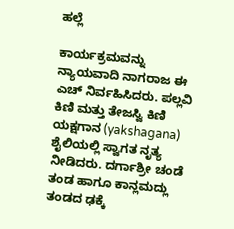ಹಲ್ಲೆ

ಕಾರ್ಯಕ್ರಮವನ್ನು ನ್ಯಾಯವಾದಿ ನಾಗರಾಜ ಈ ಎಚ್ ನಿರ್ವಹಿಸಿದರು. ಪಲ್ಲವಿ ಕಿಣಿ ಮತ್ತು ತೇಜಸ್ವಿ ಕಿಣಿ ಯಕ್ಷಗಾನ (yakshagana) ಶೈಲಿಯಲ್ಲಿ ಸ್ವಾಗತ ನೃತ್ಯ ನೀಡಿದರು. ದರ್ಗಾಶ್ರೀ ಚಂಡೆ ತಂಡ ಹಾಗೂ ಕಾನ್ಲಮದ್ಲು ತಂಡದ ಢಕ್ಕೆ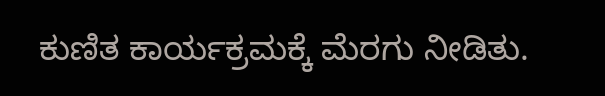ಕುಣಿತ ಕಾರ್ಯಕ್ರಮಕ್ಕೆ ಮೆರಗು ನೀಡಿತು.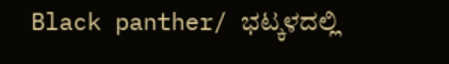Black panther/ ಭಟ್ಕಳದಲ್ಲಿ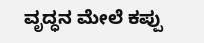ವೃದ್ಧನ ಮೇಲೆ ಕಪ್ಪು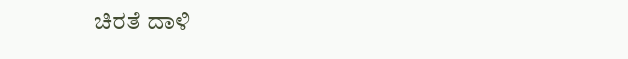ಚಿರತೆ ದಾಳಿ